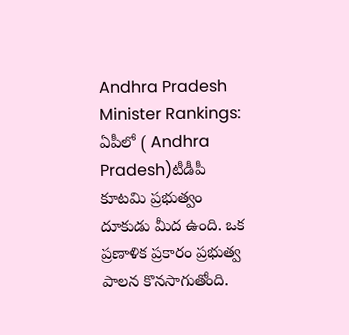Andhra Pradesh Minister Rankings: ఏపీలో ( Andhra Pradesh)టీడీపీ కూటమి ప్రభుత్వం దూకుడు మీద ఉంది. ఒక ప్రణాళిక ప్రకారం ప్రభుత్వ పాలన కొనసాగుతోంది.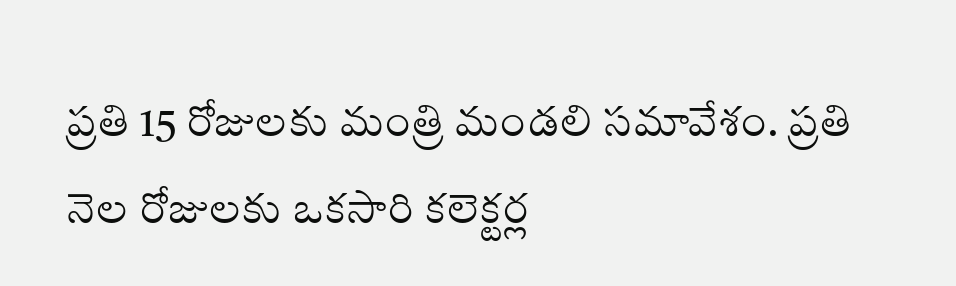ప్రతి 15 రోజులకు మంత్రి మండలి సమావేశం. ప్రతి నెల రోజులకు ఒకసారి కలెక్టర్ల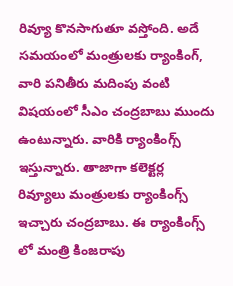రివ్యూ కొనసాగుతూ వస్తోంది. అదే సమయంలో మంత్రులకు ర్యాంకింగ్, వారి పనితీరు మదింపు వంటి విషయంలో సీఎం చంద్రబాబు ముందు ఉంటున్నారు. వారికి ర్యాంకింగ్స్ ఇస్తున్నారు. తాజాగా కలెక్టర్ల రివ్యూలు మంత్రులకు ర్యాంకింగ్స్ ఇచ్చారు చంద్రబాబు. ఈ ర్యాంకింగ్స్ లో మంత్రి కింజరాపు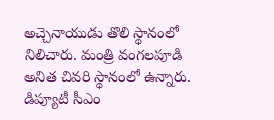అచ్చెనాయుడు తొలి స్థానంలో నిలిచారు. మంత్రి వంగలపూడి అనిత చివరి స్థానంలో ఉన్నారు. డిప్యూటీ సీఎం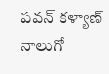పవన్ కళ్యాణ్ నాలుగో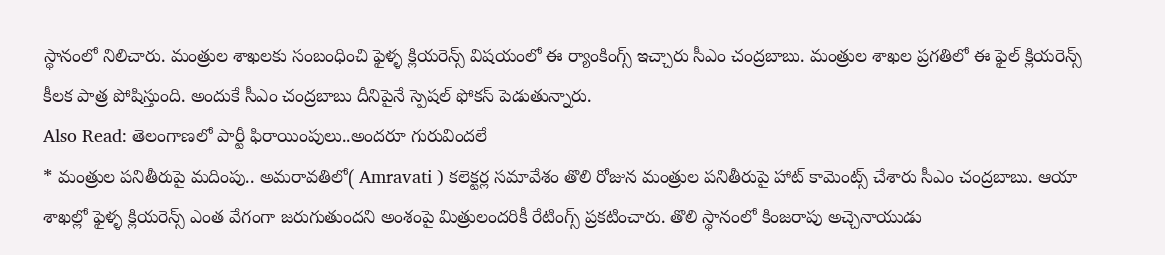స్థానంలో నిలిచారు. మంత్రుల శాఖలకు సంబంధించి ఫైళ్ళ క్లియరెన్స్ విషయంలో ఈ ర్యాంకింగ్స్ ఇచ్చారు సీఎం చంద్రబాబు. మంత్రుల శాఖల ప్రగతిలో ఈ ఫైల్ క్లియరెన్స్ కీలక పాత్ర పోషిస్తుంది. అందుకే సీఎం చంద్రబాబు దీనిపైనే స్పెషల్ ఫోకస్ పెడుతున్నారు.
Also Read: తెలంగాణలో పార్టీ ఫిరాయింపులు..అందరూ గురువిందలే
* మంత్రుల పనితీరుపై మదింపు.. అమరావతిలో( Amravati ) కలెక్టర్ల సమావేశం తొలి రోజున మంత్రుల పనితీరుపై హాట్ కామెంట్స్ చేశారు సీఎం చంద్రబాబు. ఆయా శాఖల్లో ఫైళ్ళ క్లియరెన్స్ ఎంత వేగంగా జరుగుతుందని అంశంపై మిత్రులందరికీ రేటింగ్స్ ప్రకటించారు. తొలి స్థానంలో కింజరాపు అచ్చెనాయుడు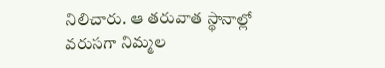నిలిచారు. ఆ తరువాత స్థానాల్లో వరుసగా నిమ్మల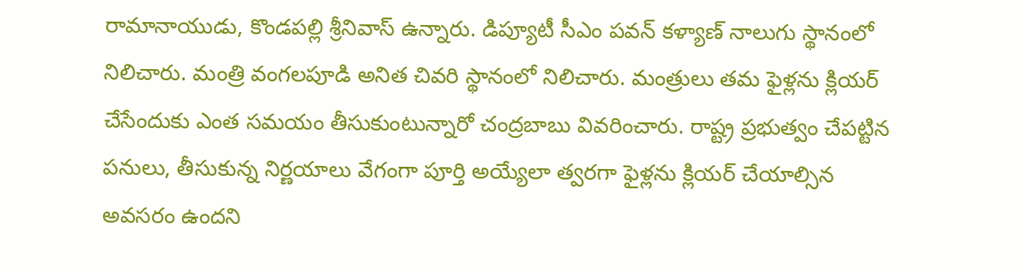రామానాయుడు, కొండపల్లి శ్రీనివాస్ ఉన్నారు. డిప్యూటీ సీఎం పవన్ కళ్యాణ్ నాలుగు స్థానంలో నిలిచారు. మంత్రి వంగలపూడి అనిత చివరి స్థానంలో నిలిచారు. మంత్రులు తమ ఫైళ్లను క్లియర్ చేసేందుకు ఎంత సమయం తీసుకుంటున్నారో చంద్రబాబు వివరించారు. రాష్ట్ర ప్రభుత్వం చేపట్టిన పనులు, తీసుకున్న నిర్ణయాలు వేగంగా పూర్తి అయ్యేలా త్వరగా ఫైళ్లను క్లియర్ చేయాల్సిన అవసరం ఉందని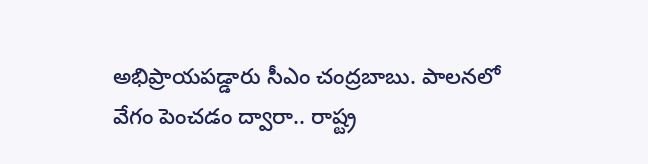అభిప్రాయపడ్డారు సీఎం చంద్రబాబు. పాలనలో వేగం పెంచడం ద్వారా.. రాష్ట్ర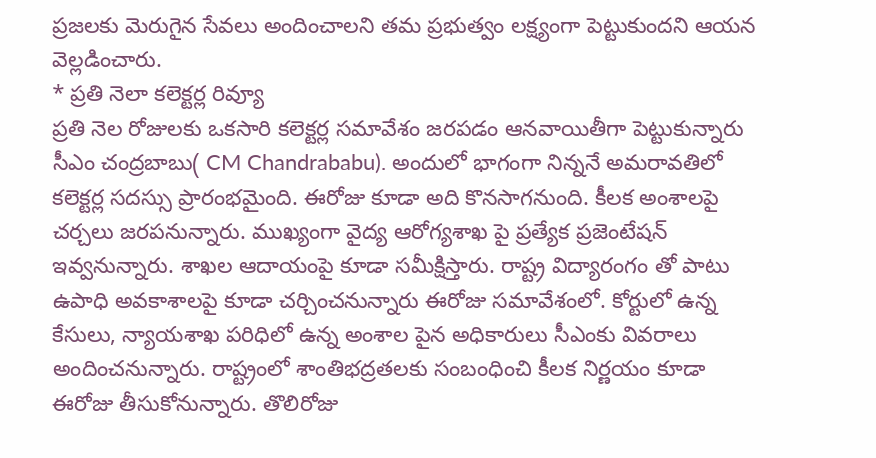ప్రజలకు మెరుగైన సేవలు అందించాలని తమ ప్రభుత్వం లక్ష్యంగా పెట్టుకుందని ఆయన వెల్లడించారు.
* ప్రతి నెలా కలెక్టర్ల రివ్యూ
ప్రతి నెల రోజులకు ఒకసారి కలెక్టర్ల సమావేశం జరపడం ఆనవాయితీగా పెట్టుకున్నారు సీఎం చంద్రబాబు( CM Chandrababu). అందులో భాగంగా నిన్ననే అమరావతిలో కలెక్టర్ల సదస్సు ప్రారంభమైంది. ఈరోజు కూడా అది కొనసాగనుంది. కీలక అంశాలపై చర్చలు జరపనున్నారు. ముఖ్యంగా వైద్య ఆరోగ్యశాఖ పై ప్రత్యేక ప్రజెంటేషన్ ఇవ్వనున్నారు. శాఖల ఆదాయంపై కూడా సమీక్షిస్తారు. రాష్ట్ర విద్యారంగం తో పాటు ఉపాధి అవకాశాలపై కూడా చర్చించనున్నారు ఈరోజు సమావేశంలో. కోర్టులో ఉన్న కేసులు, న్యాయశాఖ పరిధిలో ఉన్న అంశాల పైన అధికారులు సీఎంకు వివరాలు అందించనున్నారు. రాష్ట్రంలో శాంతిభద్రతలకు సంబంధించి కీలక నిర్ణయం కూడా ఈరోజు తీసుకోనున్నారు. తొలిరోజు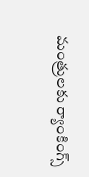మంత్రులకు ర్యాంకింగ్స్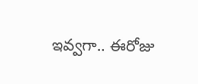ఇవ్వగా.. ఈరోజు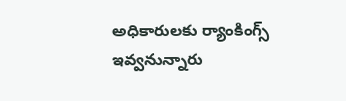అధికారులకు ర్యాంకింగ్స్ ఇవ్వనున్నారు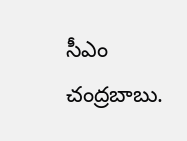సీఎం చంద్రబాబు.